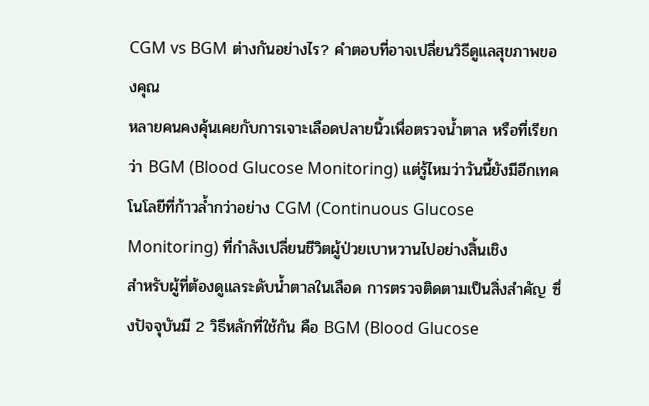CGM vs BGM ต่างกันอย่างไร? คำตอบที่อาจเปลี่ยนวิธีดูแลสุขภาพของคุณ
หลายคนคงคุ้นเคยกับการเจาะเลือดปลายนิ้วเพื่อตรวจน้ำตาล หรือที่เรียกว่า BGM (Blood Glucose Monitoring) แต่รู้ไหมว่าวันนี้ยังมีอีกเทคโนโลยีที่ก้าวล้ำกว่าอย่าง CGM (Continuous Glucose Monitoring) ที่กำลังเปลี่ยนชีวิตผู้ป่วยเบาหวานไปอย่างสิ้นเชิง
สำหรับผู้ที่ต้องดูแลระดับน้ำตาลในเลือด การตรวจติดตามเป็นสิ่งสำคัญ ซึ่งปัจจุบันมี 2 วิธีหลักที่ใช้กัน คือ BGM (Blood Glucose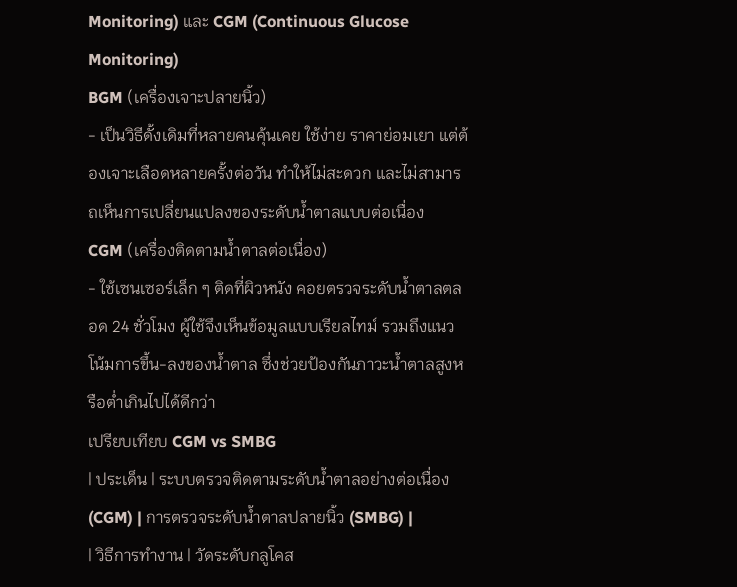Monitoring) และ CGM (Continuous Glucose Monitoring)
BGM (เครื่องเจาะปลายนิ้ว)
- เป็นวิธีดั้งเดิมที่หลายคนคุ้นเคย ใช้ง่าย ราคาย่อมเยา แต่ต้องเจาะเลือดหลายครั้งต่อวัน ทำให้ไม่สะดวก และไม่สามารถเห็นการเปลี่ยนแปลงของระดับน้ำตาลแบบต่อเนื่อง
CGM (เครื่องติดตามน้ำตาลต่อเนื่อง)
- ใช้เซนเซอร์เล็ก ๆ ติดที่ผิวหนัง คอยตรวจระดับน้ำตาลตลอด 24 ชั่วโมง ผู้ใช้จึงเห็นข้อมูลแบบเรียลไทม์ รวมถึงแนวโน้มการขึ้น-ลงของน้ำตาล ซึ่งช่วยป้องกันภาวะน้ำตาลสูงหรือต่ำเกินไปได้ดีกว่า
เปรียบเทียบ CGM vs SMBG
| ประเด็น | ระบบตรวจติดตามระดับน้ำตาลอย่างต่อเนื่อง (CGM) | การตรวจระดับน้ำตาลปลายนิ้ว (SMBG) |
| วิธีการทำงาน | วัดระดับกลูโคส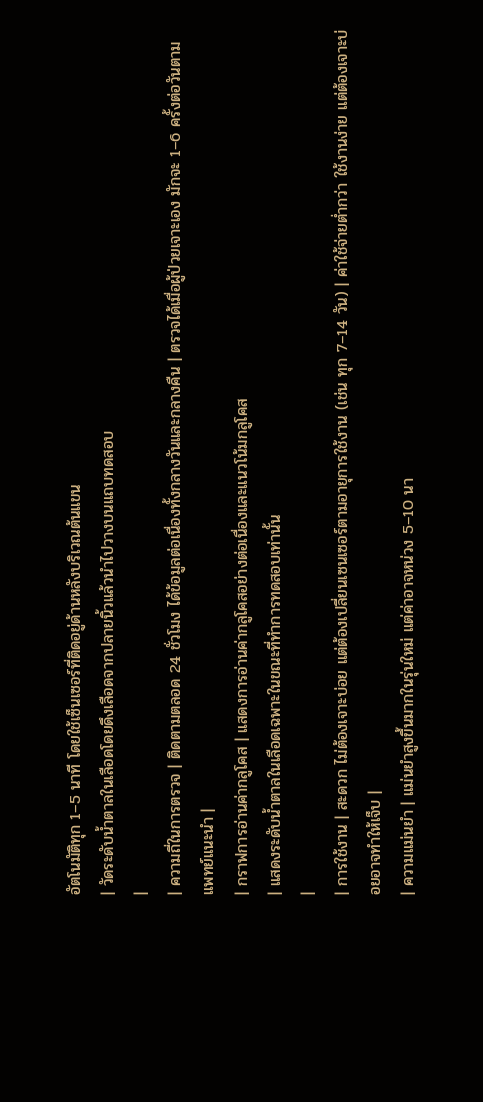อัตโนมัติทุก 1–5 นาที โดยใช้เซ็นเซอร์ที่ติดอยู่ด้านหลังบริเวณต้นแขน
| วัดระดับน้ำตาลในเลือดโดยดึงเลือดจากปลายนิ้วแล้วนำไปวางบนแถบทดสอบ
|
| ความถี่ในการตรวจ | ติดตามตลอด 24 ชั่วโมง ได้ข้อมูลต่อเนื่องทั้งกลางวันและกลางคืน | ตรวจได้เมื่อผู้ป่วยเจาะเอง มักจะ 1–6 ครั้งต่อวันตามแพทย์แนะนำ |
| กราฟการอ่านค่ากลูโคส | แสดงการอ่านค่ากลูโคสอย่างต่อเนื่องและแนวโน้มกลูโคส
| แสดงระดับน้ำตาลในเลือดเฉพาะในขณะที่ทำการทดสอบเท่านั้น
|
| การใช้งาน | สะดวก ไม่ต้องเจาะบ่อย แต่ต้องเปลี่ยนเซนเซอร์ตามอายุการใช้งาน (เช่น ทุก 7–14 วัน) | ค่าใช้จ่ายต่ำกว่า ใช้งานง่าย แต่ต้องเจาะบ่อยอาจทำให้เจ็บ |
| ความแม่นยำ | แม่นยำสูงขึ้นมากในรุ่นใหม่ แต่ค่าอาจหน่วง 5–10 นา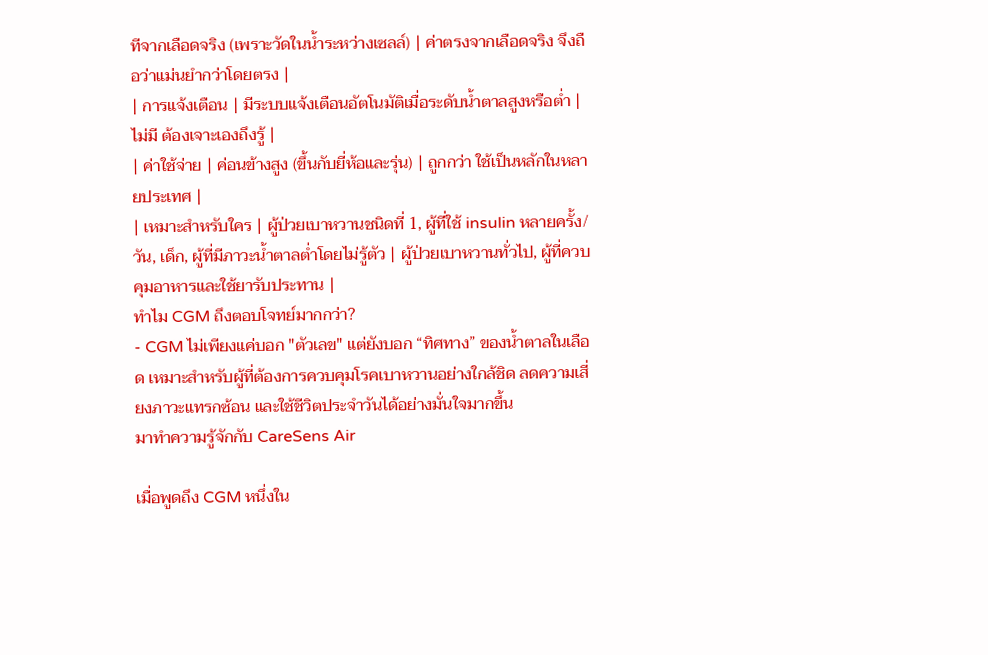ทีจากเลือดจริง (เพราะวัดในน้ำระหว่างเซลล์) | ค่าตรงจากเลือดจริง จึงถือว่าแม่นยำกว่าโดยตรง |
| การแจ้งเตือน | มีระบบแจ้งเตือนอัตโนมัติเมื่อระดับน้ำตาลสูงหรือต่ำ | ไม่มี ต้องเจาะเองถึงรู้ |
| ค่าใช้จ่าย | ค่อนข้างสูง (ขึ้นกับยี่ห้อและรุ่น) | ถูกกว่า ใช้เป็นหลักในหลายประเทศ |
| เหมาะสำหรับใคร | ผู้ป่วยเบาหวานชนิดที่ 1, ผู้ที่ใช้ insulin หลายครั้ง/วัน, เด็ก, ผู้ที่มีภาวะน้ำตาลต่ำโดยไม่รู้ตัว | ผู้ป่วยเบาหวานทั่วไป, ผู้ที่ควบคุมอาหารและใช้ยารับประทาน |
ทำไม CGM ถึงตอบโจทย์มากกว่า?
- CGM ไม่เพียงแค่บอก "ตัวเลข" แต่ยังบอก “ทิศทาง” ของน้ำตาลในเลือด เหมาะสำหรับผู้ที่ต้องการควบคุมโรคเบาหวานอย่างใกล้ชิด ลดความเสี่ยงภาวะแทรกซ้อน และใช้ชีวิตประจำวันได้อย่างมั่นใจมากขึ้น
มาทำความรู้จักกับ CareSens Air

เมื่อพูดถึง CGM หนึ่งใน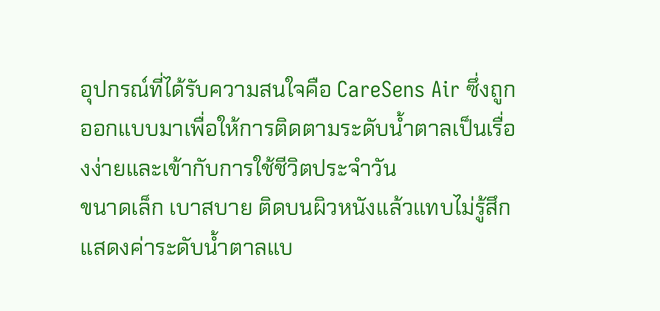อุปกรณ์ที่ได้รับความสนใจคือ CareSens Air ซึ่งถูกออกแบบมาเพื่อให้การติดตามระดับน้ำตาลเป็นเรื่องง่ายและเข้ากับการใช้ชีวิตประจำวัน
ขนาดเล็ก เบาสบาย ติดบนผิวหนังแล้วแทบไม่รู้สึก
แสดงค่าระดับน้ำตาลแบ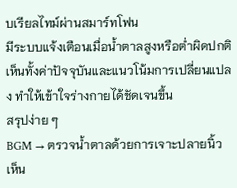บเรียลไทม์ผ่านสมาร์ทโฟน
มีระบบแจ้งเตือนเมื่อน้ำตาลสูงหรือต่ำผิดปกติ
เห็นทั้งค่าปัจจุบันและแนวโน้มการเปลี่ยนแปลง ทำให้เข้าใจร่างกายได้ชัดเจนขึ้น
สรุปง่าย ๆ
BGM → ตรวจน้ำตาลด้วยการเจาะปลายนิ้ว เห็น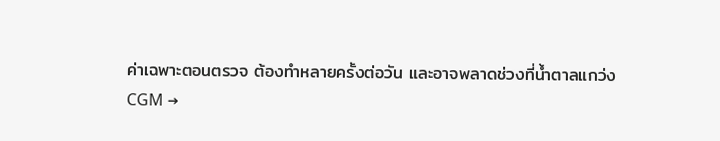ค่าเฉพาะตอนตรวจ ต้องทำหลายครั้งต่อวัน และอาจพลาดช่วงที่น้ำตาลแกว่ง
CGM →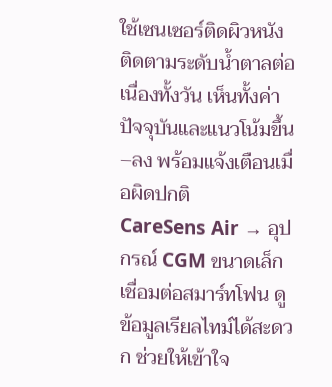ใช้เซนเซอร์ติดผิวหนัง ติดตามระดับน้ำตาลต่อเนื่องทั้งวัน เห็นทั้งค่าปัจจุบันและแนวโน้มขึ้น–ลง พร้อมแจ้งเตือนเมื่อผิดปกติ
CareSens Air → อุปกรณ์ CGM ขนาดเล็ก เชื่อมต่อสมาร์ทโฟน ดูข้อมูลเรียลไทม์ได้สะดวก ช่วยให้เข้าใจ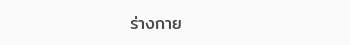ร่างกาย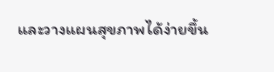และวางแผนสุขภาพได้ง่ายขึ้น